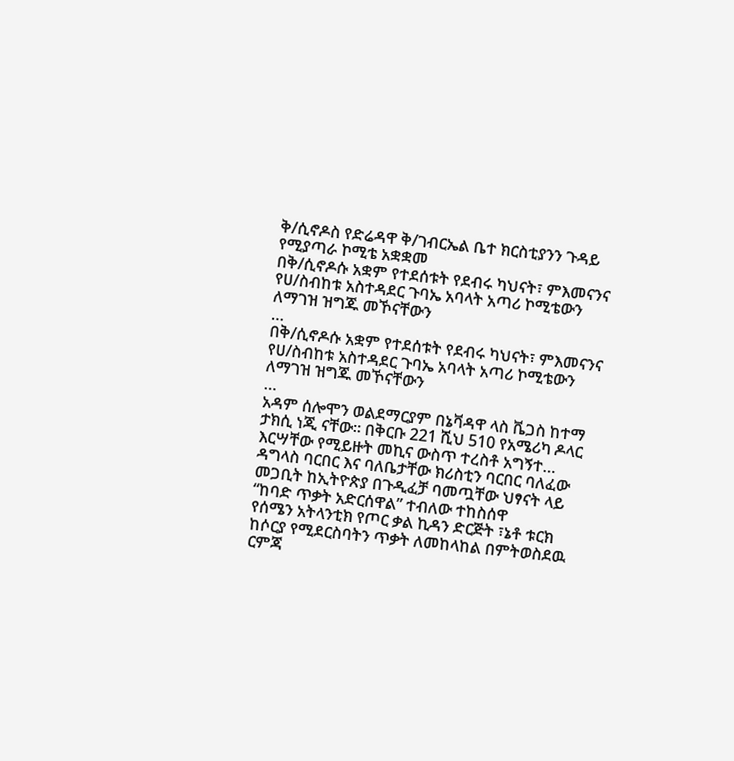ቅ/ሲኖዶስ የድሬዳዋ ቅ/ገብርኤል ቤተ ክርስቲያንን ጉዳይ የሚያጣራ ኮሚቴ አቋቋመ
በቅ/ሲኖዶሱ አቋም የተደሰቱት የደብሩ ካህናት፣ ምእመናንና
የሀ/ስብከቱ አስተዳደር ጉባኤ አባላት አጣሪ ኮሚቴውን ለማገዝ ዝግጁ መኾናቸውን
…
በቅ/ሲኖዶሱ አቋም የተደሰቱት የደብሩ ካህናት፣ ምእመናንና
የሀ/ስብከቱ አስተዳደር ጉባኤ አባላት አጣሪ ኮሚቴውን ለማገዝ ዝግጁ መኾናቸውን
…
አዳም ሰሎሞን ወልደማርያም በኔቫዳዋ ላስ ቬጋስ ከተማ ታክሲ ነጂ ናቸው፡፡ በቅርቡ 221 ሺህ 510 የአሜሪካ ዶላር እርሣቸው የሚይዙት መኪና ውስጥ ተረስቶ አግኝተ…
ዳግላስ ባርበር እና ባለቤታቸው ክሪስቲን ባርበር ባለፈው መጋቢት ከኢትዮጵያ በጉዲፈቻ ባመጧቸው ህፃናት ላይ “ከባድ ጥቃት አድርሰዋል” ተብለው ተከስሰዋ
የሰሜን አትላንቲክ የጦር ቃል ኪዳን ድርጅት ፣ኔቶ ቱርክ ከሶርያ የሚደርስባትን ጥቃት ለመከላከል በምትወስደዉ ርምጃ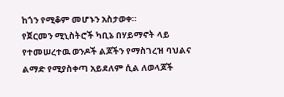ከጎን የሚቆም መሆኑን አስታወቀ።
የጀርመን ሚኒስትሮች ካቢኔ በሃይማኖት ላይ የተመሠረተዉ ወንዶች ልጆችን የማስገረዝ ባህልና ልማድ የሚያስቀጣ አይደለም ሲል ለወላጆች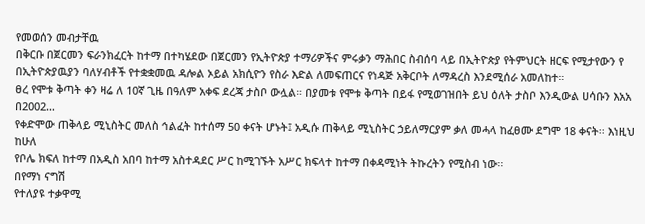የመወሰን መብታቸዉ
በቅርቡ በጀርመን ፍራንክፈርት ከተማ በተካሄደው በጀርመን የኢትዮጵያ ተማሪዎችና ምሩቃን ማሕበር ስብሰባ ላይ በኢትዮጵያ የትምህርት ዘርፍ የሚታየውን የ
በኢትዮጵያዉያን ባለሃብቶች የተቋቋመዉ ዳሎል ኦይል አክሲዮን የስራ እድል ለመፍጠርና የነዳጅ አቅርቦት ለማዳረስ እንደሚሰራ አመለከተ።
ፀረ የሞቱ ቅጣት ቀን ዛሬ ለ 10ኛ ጊዜ በዓለም አቀፍ ደረጃ ታስቦ ውሏል። በያመቱ የሞቱ ቅጣት በይፋ የሚወገዝበት ይህ ዕለት ታስቦ እንዲውል ሀሳቡን እአአ በ2002…
የቀድሞው ጠቅላይ ሚኒስትር መለስ ኅልፈት ከተሰማ 50 ቀናት ሆኑት፤ አዲሱ ጠቅላይ ሚኒስትር ኃይለማርያም ቃለ መሓላ ከፈፀሙ ደግሞ 18 ቀናት፡፡ እነዚህ ከሁለ
የቦሌ ክፍለ ከተማ በአዲስ አበባ ከተማ አስተዳደር ሥር ከሚገኙት አሥር ክፍላተ ከተማ በቀዳሚነት ትኩረትን የሚስብ ነው፡፡
በየማነ ናግሽ
የተለያዩ ተቃዋሚ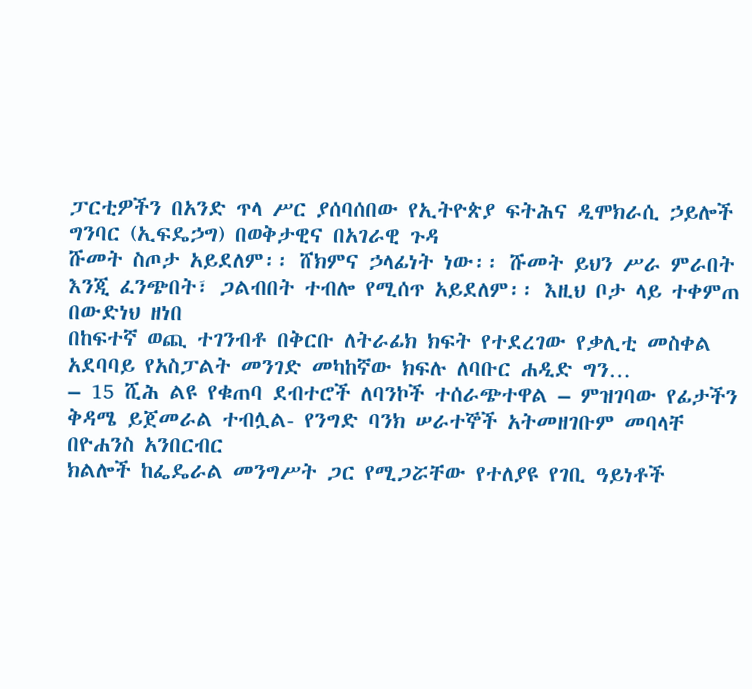ፓርቲዎችን በአንድ ጥላ ሥር ያሰባሰበው የኢትዮጵያ ፍትሕና ዲሞክራሲ ኃይሎች ግንባር (ኢፍዴኃግ) በወቅታዊና በአገራዊ ጉዳ
ሹመት ስጦታ አይደለም፡፡ ሸክምና ኃላፊነት ነው፡፡ ሹመት ይህን ሥራ ምራበት እንጂ ፈንጭበት፣ ጋልብበት ተብሎ የሚሰጥ አይደለም፡፡ እዚህ ቦታ ላይ ተቀምጠ
በውድነህ ዘነበ
በከፍተኛ ወጪ ተገንብቶ በቅርቡ ለትራፊክ ክፍት የተደረገው የቃሊቲ መስቀል አደባባይ የአስፓልት መንገድ መካከኛው ክፍሉ ለባቡር ሐዲድ ግን…
– 15 ሺሕ ልዩ የቁጠባ ደብተሮች ለባንኮች ተሰራጭተዋል – ምዝገባው የፊታችን ቅዳሜ ይጀመራል ተብሏል- የንግድ ባንክ ሠራተኞች አትመዘገቡም መባላቸ
በዮሐንስ አንበርብር
ክልሎች ከፌዴራል መንግሥት ጋር የሚጋሯቸው የተለያዩ የገቢ ዓይነቶች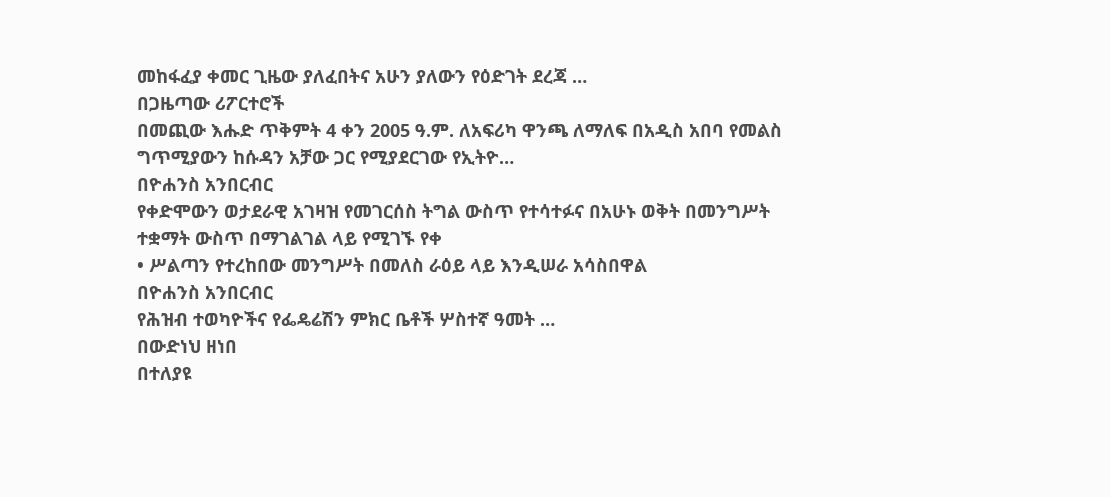መከፋፈያ ቀመር ጊዜው ያለፈበትና አሁን ያለውን የዕድገት ደረጃ …
በጋዜጣው ሪፖርተሮች
በመጪው እሑድ ጥቅምት 4 ቀን 2005 ዓ.ም. ለአፍሪካ ዋንጫ ለማለፍ በአዲስ አበባ የመልስ ግጥሚያውን ከሱዳን አቻው ጋር የሚያደርገው የኢትዮ…
በዮሐንስ አንበርብር
የቀድሞውን ወታደራዊ አገዛዝ የመገርሰስ ትግል ውስጥ የተሳተፉና በአሁኑ ወቅት በመንግሥት ተቋማት ውስጥ በማገልገል ላይ የሚገኙ የቀ
• ሥልጣን የተረከበው መንግሥት በመለስ ራዕይ ላይ እንዲሠራ አሳስበዋል
በዮሐንስ አንበርብር
የሕዝብ ተወካዮችና የፌዴሬሽን ምክር ቤቶች ሦስተኛ ዓመት …
በውድነህ ዘነበ
በተለያዩ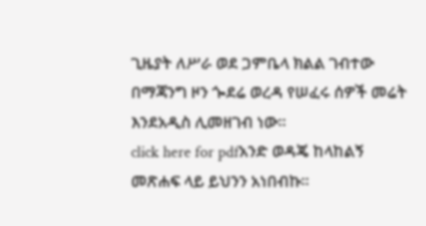ጊዜያት ለሥራ ወደ ጋምቤላ ክልል ገብተው በማጃንግ ዞን ጐደሬ ወረዳ የሠፈሩ ሰዎች መሬት እንደአዲስ ሊመዘገብ ነው፡፡
click here for pdfአንድ ወዳጄ ከላከልኝ መጽሐፍ ላይ ይህንን አነበብኩ፡፡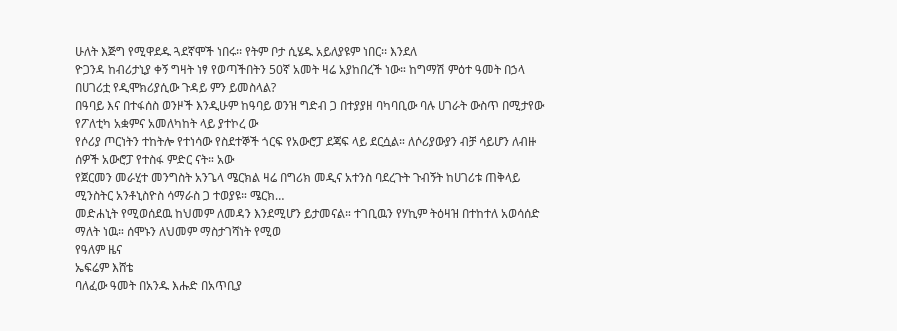ሁለት እጅግ የሚዋደዱ ጓደኛሞች ነበሩ፡፡ የትም ቦታ ሲሄዱ አይለያዩም ነበር፡፡ እንደለ
ዮጋንዳ ከብሪታኒያ ቀኝ ግዛት ነፃ የወጣችበትን 50ኛ አመት ዛሬ አያከበረች ነው። ከግማሽ ምዕተ ዓመት በኃላ በሀገሪቷ የዲሞክሪያሲው ጉዳይ ምን ይመስላል?
በዓባይ እና በተፋሰስ ወንዞች እንዲሁም ከዓባይ ወንዝ ግድብ ጋ በተያያዘ ባካባቢው ባሉ ሀገራት ውስጥ በሚታየው የፖለቲካ አቋምና አመለካከት ላይ ያተኮረ ው
የሶሪያ ጦርነትን ተከትሎ የተነሳው የስደተኞች ጎርፍ የአውሮፓ ደጃፍ ላይ ደርሷል። ለሶሪያውያን ብቻ ሳይሆን ለብዙ ሰዎች አውሮፓ የተስፋ ምድር ናት። አው
የጀርመን መራሂተ መንግስት አንጌላ ሜርክል ዛሬ በግሪክ መዲና አተንስ ባደረጉት ጉብኝት ከሀገሪቱ ጠቅላይ ሚንስትር አንቶኒስዮስ ሳማራስ ጋ ተወያዩ። ሜርክ…
መድሐኒት የሚወሰደዉ ከህመም ለመዳን እንደሚሆን ይታመናል። ተገቢዉን የሃኪም ትዕዛዝ በተከተለ አወሳሰድ ማለት ነዉ። ሰሞኑን ለህመም ማስታገሻነት የሚወ
የዓለም ዜና
ኤፍሬም እሸቴ
ባለፈው ዓመት በአንዱ እሑድ በአጥቢያ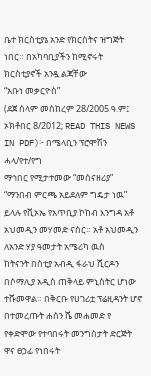ቤተ ክርስቲያኔ አንድ የክርስትና ዝግጅት ነበር። በአካባቢያችን ከሚኖሩት ክርስቲያኖች አንዷ ልጃቸው
“አቡነ መቃርዮስ”
(ደጀ ሰላም መስከረም 28/2005 ዓ.ም፤ ኦክቶበር 8/2012; READ THIS NEWS IN PDF)፦ በሜላቢን ፕሮሞሽን ሓላ/የተ/የግ
ማኅበር የሚታተመው “መሰናዘሪያ”
“ማንበብ ምርጫ አይደለም ግዴታ ነዉ” ይላሉ የቪኦኤ የአጥቢያ ኮከብ እንግዳ አቶ አህመዲን መሃመድ ናስር። አቶ አህመዲን ለአንድ ሃያ ዓመታት አሜሪካ ዉስ
ከትናንት በስቲያ አብዲ ፋራህ ሺርዶን በሶማሊያ አዲስ ጠቅላይ ምኒስትር ሆነው ተሹመዋል። በቅርቡ የሀገሪቷ ፕሬዚዳንት ሆኖ በተመረጡት ሐሰን ሼ መሐመድ የ
የቀድሞው የተባበሩት መንግስታት ድርጅት ዋና ፀኃፊ የነበሩት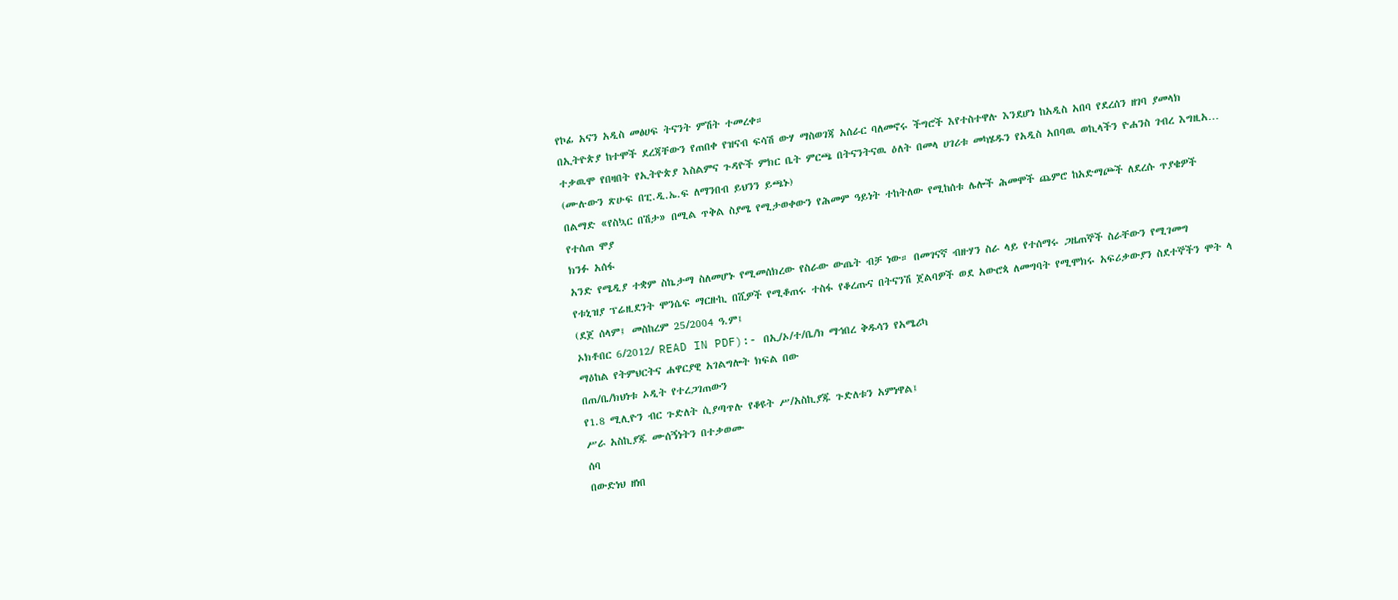የኮፊ አናን አዲስ መፅሀፍ ትናንት ምሽት ተመረቀ።
በኢትዮጵያ ከተሞች ደረጃቸውን የጠበቀ የዝናብ ፍሳሽ ውሃ ማስወገጃ አሰራር ባለመኖሩ ችግሮች እየተስተዋሉ እንደሆነ ከአዲስ አበባ የደረሰን ዘገባ ያመላክ
ተቃዉሞ የበዛበት የኢትዮጵያ እስልምና ጉዳዮች ምክር ቤት ምርጫ በትናንትናዉ ዕለት በመላ ሀገሪቱ መካሄዱን የአዲስ አበባዉ ወኪላችን ዮሐንስ ገብረ እግዚአ…
(ሙሉውን ጽሁፍ በፒ.ዲ.ኤ.ፍ ለማንበብ ይህንን ይጫኑ)
በልማድ «የስኳር በሽታ» በሚል ጥቅል ስያሜ የሚታወቀውን የሕመም ዓይነት ተከትለው የሚከሰቱ ሌሎች ሕመሞች ጨምሮ ከአድማጮች ለደረሱ ጥያቄዎች የተሰጠ ሞያ
ክንፉ አሰፋ
አንድ የሜዲያ ተቋም ስኬታማ ስለመሆኑ የሚመሰክረው የስራው ውጤት ብቻ ነው። በመገናኛ ብዙሃን ስራ ላይ የተሰማሩ ጋዜጠኞች ስራቸውን የሚገመግ
የቱኒዝያ ፕሬዚደንት ሞንሴፍ ማርዙኪ በሺዎች የሚቆጠሩ ተስፋ የቆረጡና በትናንሽ ጀልባዎች ወደ አውሮጳ ለመግባት የሚሞክሩ አፍሪቃውያን ስደተኞችን ሞት ላ
(ደጀ ሰላም፤ መስከረም 25/2004 ዓ.ም፤
ኦክቶበር 6/2012/ READ IN PDF):- በኢ/ኦ/ተ/ቤ/ክ ማኅበረ ቅዱሳን የአሜሪካ
ማዕከል የትምህርትና ሐዋርያዊ አገልግሎት ክፍል በው
በጠ/ቤ/ክህነቱ ኦዲት የተረጋገጠውን
የ1.8 ሚሊዮን ብር ጉድለት ሲያጣጥሉ የቆዩት ሥ/አስኪያጁ ጉድለቱን አምነዋል፤
ሥራ አስኪያጁ ሙሰኝነትን በተቃወሙ
ሰባ
በውድነህ ዘነበ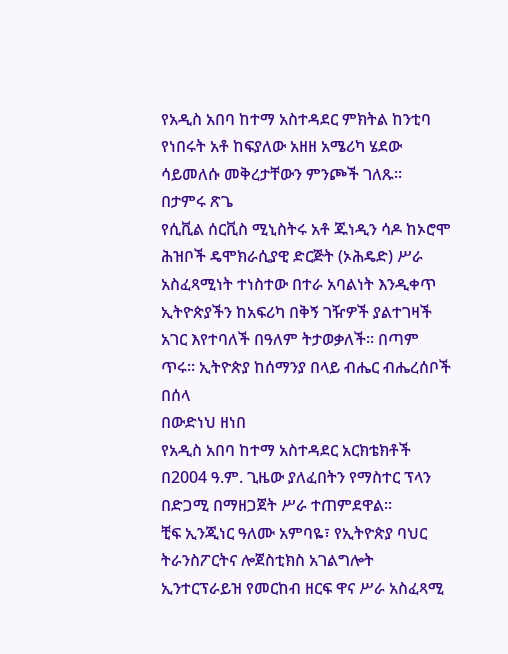የአዲስ አበባ ከተማ አስተዳደር ምክትል ከንቲባ የነበሩት አቶ ከፍያለው አዘዘ አሜሪካ ሄደው ሳይመለሱ መቅረታቸውን ምንጮች ገለጹ፡፡
በታምሩ ጽጌ
የሲቪል ሰርቪስ ሚኒስትሩ አቶ ጁነዲን ሳዶ ከኦሮሞ ሕዝቦች ዴሞክራሲያዊ ድርጅት (ኦሕዴድ) ሥራ አስፈጻሚነት ተነስተው በተራ አባልነት እንዲቀጥ
ኢትዮጵያችን ከአፍሪካ በቅኝ ገዥዎች ያልተገዛች አገር እየተባለች በዓለም ትታወቃለች፡፡ በጣም ጥሩ፡፡ ኢትዮጵያ ከሰማንያ በላይ ብሔር ብሔረሰቦች በሰላ
በውድነህ ዘነበ
የአዲስ አበባ ከተማ አስተዳደር አርክቴክቶች በ2004 ዓ.ም. ጊዜው ያለፈበትን የማስተር ፕላን በድጋሚ በማዘጋጀት ሥራ ተጠምደዋል፡፡
ቺፍ ኢንጂነር ዓለሙ አምባዬ፣ የኢትዮጵያ ባህር ትራንስፖርትና ሎጀስቲክስ አገልግሎት ኢንተርፕራይዝ የመርከብ ዘርፍ ዋና ሥራ አስፈጻሚ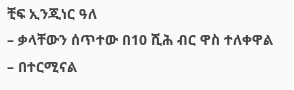ቺፍ ኢንጂነር ዓለ
– ቃላቸውን ሰጥተው በ10 ሺሕ ብር ዋስ ተለቀዋል – በተርሚናል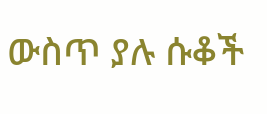ውስጥ ያሉ ሱቆች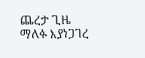ጨረታ ጊዜ ማለፉ እያነጋገረ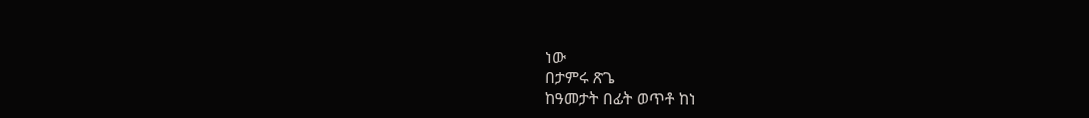ነው
በታምሩ ጽጌ
ከዓመታት በፊት ወጥቶ ከነ